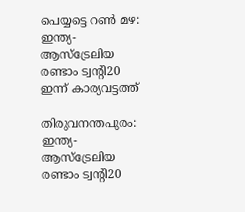പെയ്യട്ടെ റണ്‍ മഴ: ഇന്ത്യ- ആസ്‌ട്രേലിയ രണ്ടാം ട്വന്റി20 ഇന്ന് കാര്യവട്ടത്ത്

തിരുവനന്തപുരം: ഇന്ത്യ-ആസ്‌ട്രേലിയ രണ്ടാം ട്വന്റി20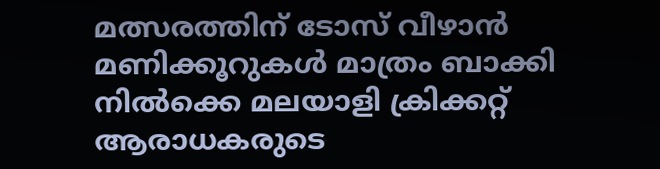മത്സരത്തിന് ടോസ് വീഴാന്‍ മണിക്കൂറുകള്‍ മാത്രം ബാക്കി നില്‍ക്കെ മലയാളി ക്രിക്കറ്റ് ആരാധകരുടെ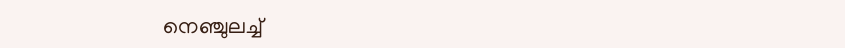നെഞ്ചുലച്ച്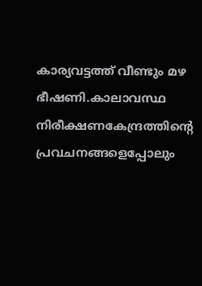കാര്യവട്ടത്ത് വീണ്ടും മഴ ഭീഷണി.കാലാവസ്ഥ നിരീക്ഷണകേന്ദ്രത്തിന്റെ പ്രവചനങ്ങളെപ്പോലും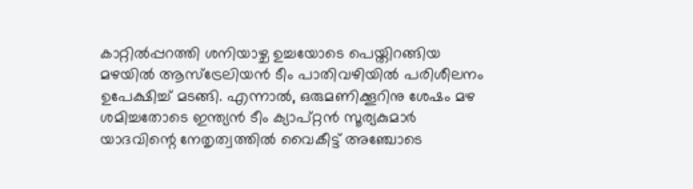കാറ്റില്‍പ്പറത്തി ശനിയാഴ്ച ഉച്ചയോടെ പെയ്തിറങ്ങിയ മഴയില്‍ ആസ്‌ട്രേലിയന്‍ ടീം പാതിവഴിയില്‍ പരിശീലനം ഉപേക്ഷിച്ച് മടങ്ങി. എന്നാല്‍, ഒരുമണിക്കൂറിനു ശേഷം മഴ ശമിച്ചതോടെ ഇന്ത്യന്‍ ടീം ക്യാപ്റ്റന്‍ സൂര്യകുമാര്‍ യാദവിന്റെ നേതൃത്വത്തില്‍ വൈകീട്ട് അഞ്ചോടെ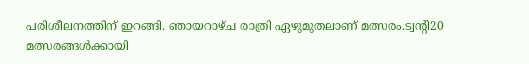പരിശീലനത്തിന് ഇറങ്ങി. ഞായറാഴ്ച രാത്രി ഏഴുമുതലാണ് മത്സരം.ട്വന്റി20 മത്സരങ്ങള്‍ക്കായി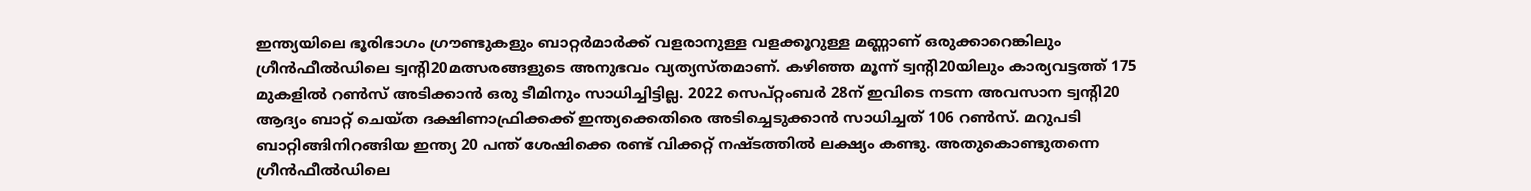ഇന്ത്യയിലെ ഭൂരിഭാഗം ഗ്രൗണ്ടുകളും ബാറ്റര്‍മാര്‍ക്ക് വളരാനുള്ള വളക്കൂറുള്ള മണ്ണാണ് ഒരുക്കാറെങ്കിലും ഗ്രീന്‍ഫീല്‍ഡിലെ ട്വന്റി20മത്സരങ്ങളുടെ അനുഭവം വ്യത്യസ്തമാണ്. കഴിഞ്ഞ മൂന്ന് ട്വന്റി20യിലും കാര്യവട്ടത്ത് 175 മുകളില്‍ റണ്‍സ് അടിക്കാന്‍ ഒരു ടീമിനും സാധിച്ചിട്ടില്ല. 2022 സെപ്റ്റംബര്‍ 28ന് ഇവിടെ നടന്ന അവസാന ട്വന്റി20 ആദ്യം ബാറ്റ് ചെയ്ത ദക്ഷിണാഫ്രിക്കക്ക് ഇന്ത്യക്കെതിരെ അടിച്ചെടുക്കാന്‍ സാധിച്ചത് 106 റണ്‍സ്. മറുപടി ബാറ്റിങ്ങിനിറങ്ങിയ ഇന്ത്യ 20 പന്ത് ശേഷിക്കെ രണ്ട് വിക്കറ്റ് നഷ്ടത്തില്‍ ലക്ഷ്യം കണ്ടു. അതുകൊണ്ടുതന്നെ ഗ്രീന്‍ഫീല്‍ഡിലെ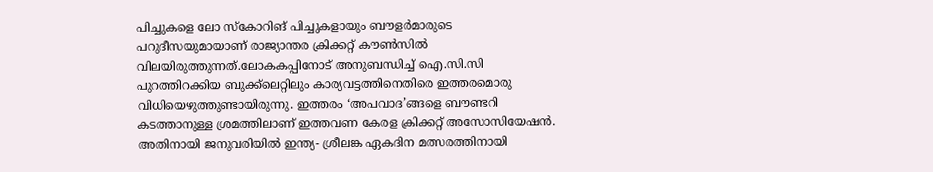പിച്ചുകളെ ലോ സ്‌കോറിങ് പിച്ചുകളായും ബൗളര്‍മാരുടെ പറുദീസയുമായാണ് രാജ്യാന്തര ക്രിക്കറ്റ് കൗണ്‍സില്‍ വിലയിരുത്തുന്നത്.ലോകകപ്പിനോട് അനുബന്ധിച്ച് ഐ.സി.സി പുറത്തിറക്കിയ ബുക്ക്‌ലെറ്റിലും കാര്യവട്ടത്തിനെതിരെ ഇത്തരമൊരു വിധിയെഴുത്തുണ്ടായിരുന്നു. ഇത്തരം ‘അപവാദ’ങ്ങളെ ബൗണ്ടറി കടത്താനുള്ള ശ്രമത്തിലാണ് ഇത്തവണ കേരള ക്രിക്കറ്റ് അസോസിയേഷന്‍. അതിനായി ജനുവരിയില്‍ ഇന്ത്യ- ശ്രീലങ്ക ഏകദിന മത്സരത്തിനായി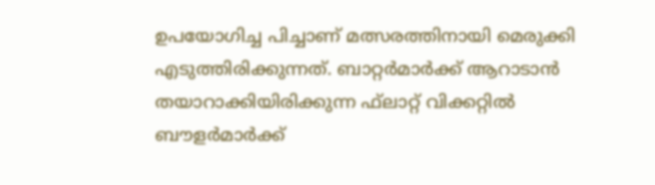ഉപയോഗിച്ച പിച്ചാണ് മത്സരത്തിനായി മെരുക്കി എടുത്തിരിക്കുന്നത്. ബാറ്റര്‍മാര്‍ക്ക് ആറാടാന്‍ തയാറാക്കിയിരിക്കുന്ന ഫ്‌ലാറ്റ് വിക്കറ്റില്‍ ബൗളര്‍മാര്‍ക്ക്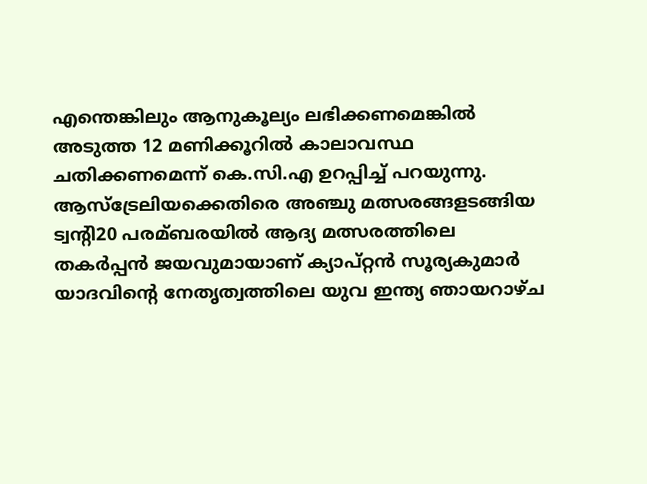എന്തെങ്കിലും ആനുകൂല്യം ലഭിക്കണമെങ്കില്‍ അടുത്ത 12 മണിക്കൂറില്‍ കാലാവസ്ഥ ചതിക്കണമെന്ന് കെ.സി.എ ഉറപ്പിച്ച് പറയുന്നു.
ആസ്‌ട്രേലിയക്കെതിരെ അഞ്ചു മത്സരങ്ങളടങ്ങിയ ട്വന്റി20 പരമ്ബരയില്‍ ആദ്യ മത്സരത്തിലെ തകര്‍പ്പന്‍ ജയവുമായാണ് ക്യാപ്റ്റന്‍ സൂര്യകുമാര്‍ യാദവിന്റെ നേതൃത്വത്തിലെ യുവ ഇന്ത്യ ഞായറാഴ്ച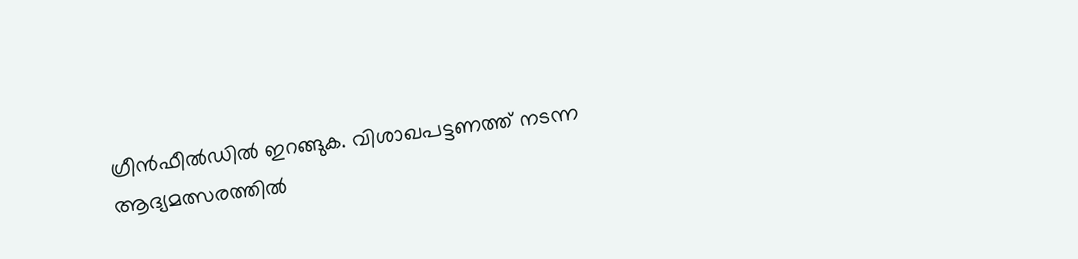ഗ്രീന്‍ഫീല്‍ഡില്‍ ഇറങ്ങുക. വിശാഖപട്ടണത്ത് നടന്ന ആദ്യമത്സരത്തില്‍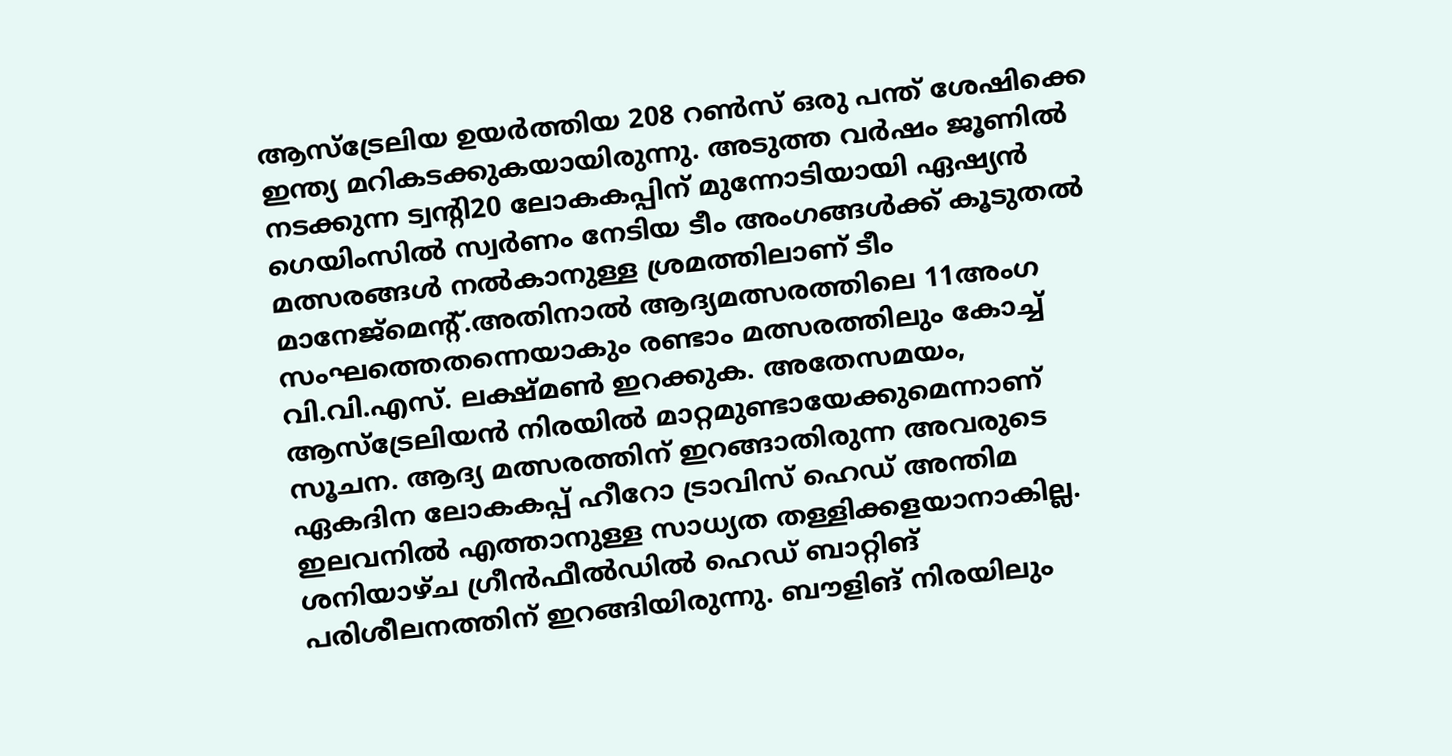ആസ്‌ട്രേലിയ ഉയര്‍ത്തിയ 208 റണ്‍സ് ഒരു പന്ത് ശേഷിക്കെ ഇന്ത്യ മറികടക്കുകയായിരുന്നു. അടുത്ത വര്‍ഷം ജൂണില്‍ നടക്കുന്ന ട്വന്റി20 ലോകകപ്പിന് മുന്നോടിയായി ഏഷ്യന്‍ ഗെയിംസില്‍ സ്വര്‍ണം നേടിയ ടീം അംഗങ്ങള്‍ക്ക് കൂടുതല്‍ മത്സരങ്ങള്‍ നല്‍കാനുള്ള ശ്രമത്തിലാണ് ടീം മാനേജ്‌മെന്റ്.അതിനാല്‍ ആദ്യമത്സരത്തിലെ 11അംഗ സംഘത്തെതന്നെയാകും രണ്ടാം മത്സരത്തിലും കോച്ച് വി.വി.എസ്. ലക്ഷ്മണ്‍ ഇറക്കുക. അതേസമയം, ആസ്‌ട്രേലിയന്‍ നിരയില്‍ മാറ്റമുണ്ടായേക്കുമെന്നാണ് സൂചന. ആദ്യ മത്സരത്തിന് ഇറങ്ങാതിരുന്ന അവരുടെ ഏകദിന ലോകകപ്പ് ഹീറോ ട്രാവിസ് ഹെഡ് അന്തിമ ഇലവനില്‍ എത്താനുള്ള സാധ്യത തള്ളിക്കളയാനാകില്ല. ശനിയാഴ്ച ഗ്രീന്‍ഫീല്‍ഡില്‍ ഹെഡ് ബാറ്റിങ് പരിശീലനത്തിന് ഇറങ്ങിയിരുന്നു. ബൗളിങ് നിരയിലും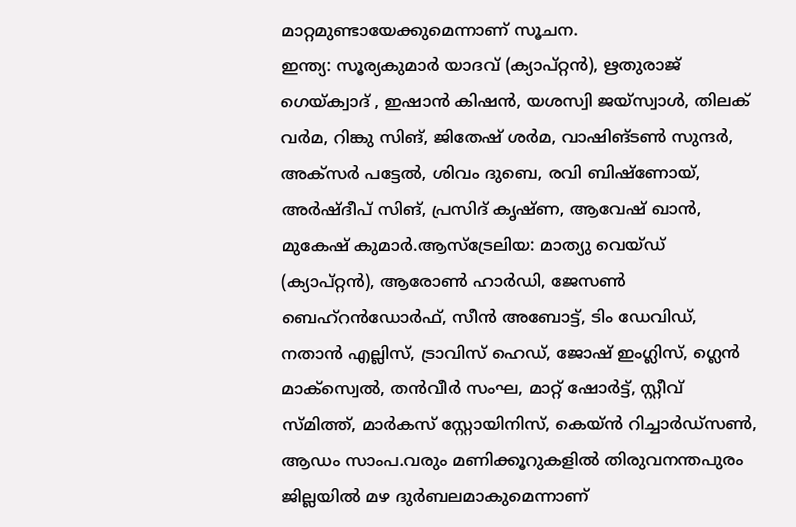മാറ്റമുണ്ടായേക്കുമെന്നാണ് സൂചന.
ഇന്ത്യ: സൂര്യകുമാര്‍ യാദവ് (ക്യാപ്റ്റന്‍), ഋതുരാജ് ഗെയ്ക്വാദ് , ഇഷാന്‍ കിഷന്‍, യശസ്വി ജയ്സ്വാള്‍, തിലക് വര്‍മ, റിങ്കു സിങ്, ജിതേഷ് ശര്‍മ, വാഷിങ്ടണ്‍ സുന്ദര്‍, അക്‌സര്‍ പട്ടേല്‍, ശിവം ദുബെ, രവി ബിഷ്ണോയ്, അര്‍ഷ്ദീപ് സിങ്, പ്രസിദ് കൃഷ്ണ, ആവേഷ് ഖാന്‍, മുകേഷ് കുമാര്‍.ആസ്‌ട്രേലിയ: മാത്യു വെയ്ഡ് (ക്യാപ്റ്റന്‍), ആരോണ്‍ ഹാര്‍ഡി, ജേസണ്‍ ബെഹ്റന്‍ഡോര്‍ഫ്, സീന്‍ അബോട്ട്, ടിം ഡേവിഡ്, നതാന്‍ എല്ലിസ്, ട്രാവിസ് ഹെഡ്, ജോഷ് ഇംഗ്ലിസ്, ഗ്ലെന്‍ മാക്സ്വെല്‍, തന്‍വീര്‍ സംഘ, മാറ്റ് ഷോര്‍ട്ട്, സ്റ്റീവ് സ്മിത്ത്, മാര്‍കസ് സ്റ്റോയിനിസ്, കെയ്ന്‍ റിച്ചാര്‍ഡ്സണ്‍, ആഡം സാംപ.വരും മണിക്കൂറുകളില്‍ തിരുവനന്തപുരം ജില്ലയില്‍ മഴ ദുര്‍ബലമാകുമെന്നാണ്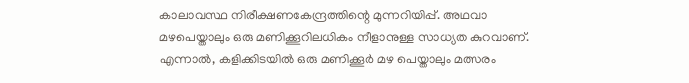കാലാവസ്ഥ നിരീക്ഷണകേന്ദ്രത്തിന്റെ മുന്നറിയിപ്പ്. അഥവാ മഴപെയ്താലും ഒരു മണിക്കൂറിലധികം നീളാനുള്ള സാധ്യത കുറവാണ്. എന്നാല്‍, കളിക്കിടയില്‍ ഒരു മണിക്കൂര്‍ മഴ പെയ്താലും മത്സരം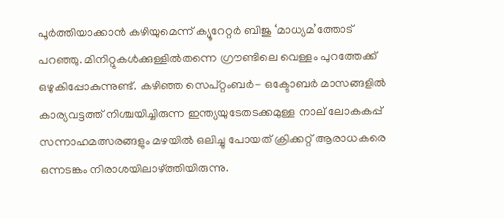പൂര്‍ത്തിയാക്കാന്‍ കഴിയുമെന്ന് ക്യൂറേറ്റര്‍ ബിജു ‘മാധ്യമ’ത്തോട് പറഞ്ഞു. മിനിറ്റുകള്‍ക്കുള്ളില്‍തന്നെ ഗ്രൗണ്ടിലെ വെള്ളം പുറത്തേക്ക് ഒഴുകിപ്പോകുന്നുണ്ട്. കഴിഞ്ഞ സെപ്റ്റംബര്‍- ഒക്ടോബര്‍ മാസങ്ങളില്‍ കാര്യവട്ടത്ത് നിശ്ചയിച്ചിരുന്ന ഇന്ത്യയുടേതടക്കമുള്ള നാല് ലോകകപ്പ് സന്നാഹമത്സരങ്ങളും മഴയില്‍ ഒലിച്ചു പോയത് ക്രിക്കറ്റ് ആരാധകരെ ഒന്നടങ്കം നിരാശയിലാഴ്ത്തിയിരുന്നു.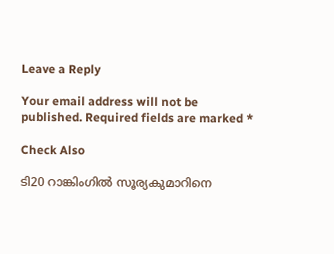Leave a Reply

Your email address will not be published. Required fields are marked *

Check Also

ടി20 റാങ്കിംഗില്‍ സൂര്യകുമാറിനെ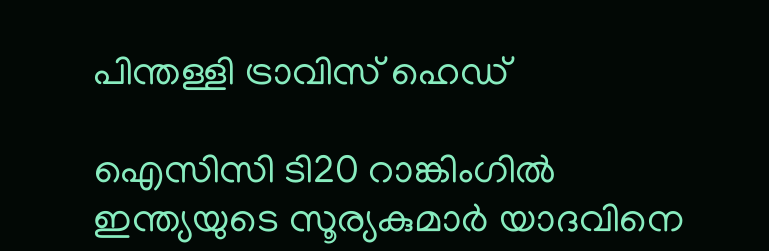പിന്തള്ളി ട്രാവിസ് ഹെഡ്

ഐസിസി ടി20 റാങ്കിംഗില്‍ ഇന്ത്യയുടെ സൂര്യകുമാര്‍ യാദവിനെ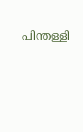പിന്തള്ളി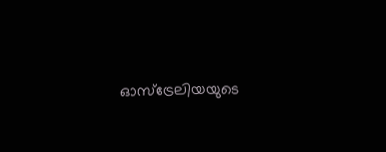ഓസ്ട്രേലിയയുടെ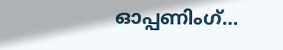ഓപ്പണിംഗ്…